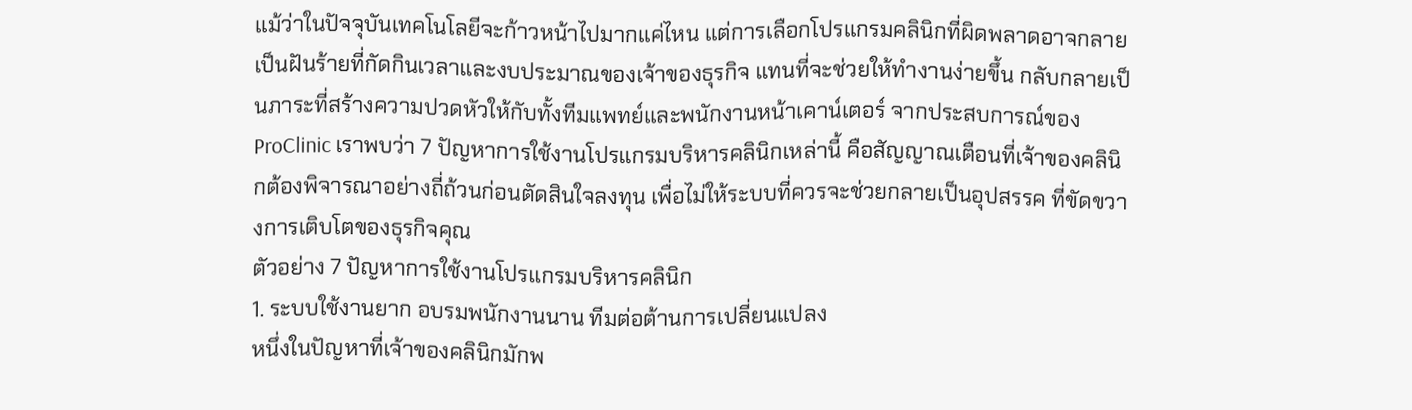แม้ว่าในปัจจุบันเทคโนโลยีจะก้าวหน้าไปมากแค่ไหน แต่การเลือกโปรแกรมคลินิกที่ผิดพลาดอาจกลายเป็นฝันร้ายที่กัดกินเวลาและงบประมาณของเจ้าของธุรกิจ แทนที่จะช่วยให้ทำงานง่ายขึ้น กลับกลายเป็นภาระที่สร้างความปวดหัวให้กับทั้งทีมแพทย์และพนักงานหน้าเคาน์เตอร์ จากประสบการณ์ของ ProClinic เราพบว่า 7 ปัญหาการใช้งานโปรแกรมบริหารคลินิกเหล่านี้ คือสัญญาณเตือนที่เจ้าของคลินิกต้องพิจารณาอย่างถี่ถ้วนก่อนตัดสินใจลงทุน เพื่อไม่ให้ระบบที่ควรจะช่วยกลายเป็นอุปสรรค ที่ขัดขวางการเติบโตของธุรกิจคุณ
ตัวอย่าง 7 ปัญหาการใช้งานโปรแกรมบริหารคลินิก
1. ระบบใช้งานยาก อบรมพนักงานนาน ทีมต่อต้านการเปลี่ยนแปลง
หนึ่งในปัญหาที่เจ้าของคลินิกมักพ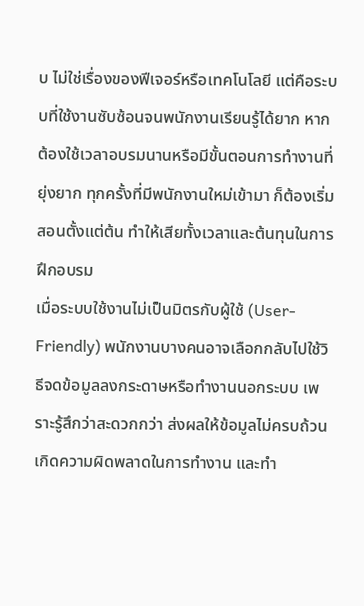บ ไม่ใช่เรื่องของฟีเจอร์หรือเทคโนโลยี แต่คือระบบที่ใช้งานซับซ้อนจนพนักงานเรียนรู้ได้ยาก หากต้องใช้เวลาอบรมนานหรือมีขั้นตอนการทำงานที่ยุ่งยาก ทุกครั้งที่มีพนักงานใหม่เข้ามา ก็ต้องเริ่มสอนตั้งแต่ต้น ทำให้เสียทั้งเวลาและต้นทุนในการฝึกอบรม
เมื่อระบบใช้งานไม่เป็นมิตรกับผู้ใช้ (User-Friendly) พนักงานบางคนอาจเลือกกลับไปใช้วิธีจดข้อมูลลงกระดาษหรือทำงานนอกระบบ เพราะรู้สึกว่าสะดวกกว่า ส่งผลให้ข้อมูลไม่ครบถ้วน เกิดความผิดพลาดในการทำงาน และทำ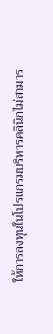ให้การลงทุนในโปรแกรมบริหารคลินิกไม่สามาร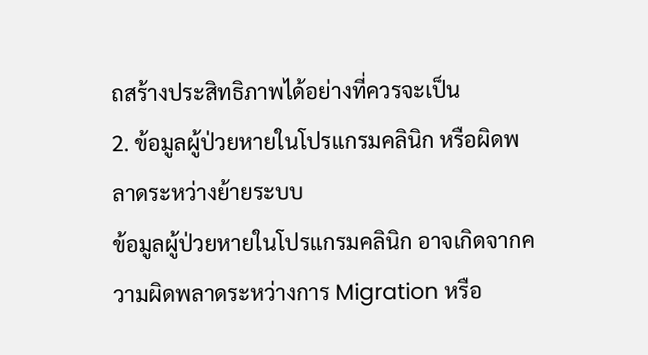ถสร้างประสิทธิภาพได้อย่างที่ควรจะเป็น
2. ข้อมูลผู้ป่วยหายในโปรแกรมคลินิก หรือผิดพลาดระหว่างย้ายระบบ
ข้อมูลผู้ป่วยหายในโปรแกรมคลินิก อาจเกิดจากความผิดพลาดระหว่างการ Migration หรือ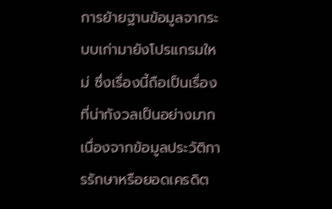การย้ายฐานข้อมูลจากระบบเก่ามายังโปรแกรมใหม่ ซึ่งเรื่องนี้ถือเป็นเรื่องที่น่ากังวลเป็นอย่างมาก เนื่องจากข้อมูลประวัติการรักษาหรือยอดเครดิต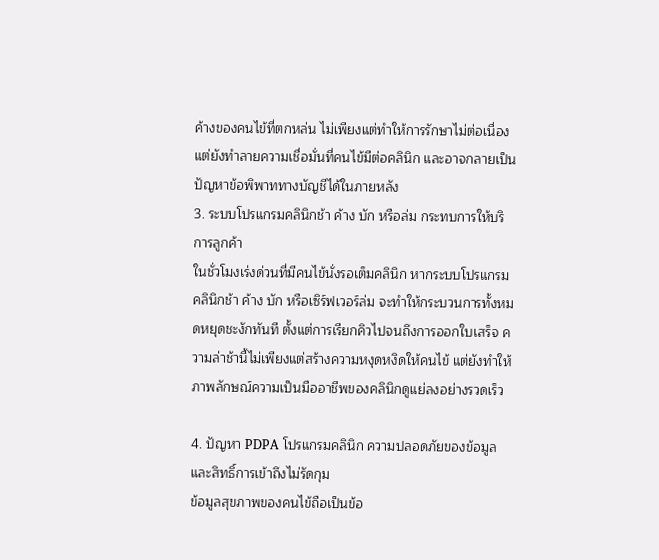ค้างของคนไข้ที่ตกหล่น ไม่เพียงแต่ทำให้การรักษาไม่ต่อเนื่อง แต่ยังทำลายความเชื่อมั่นที่คนไข้มีต่อคลินิก และอาจกลายเป็นปัญหาข้อพิพาททางบัญชีได้ในภายหลัง
3. ระบบโปรแกรมคลินิกช้า ค้าง บัก หรือล่ม กระทบการให้บริการลูกค้า
ในชั่วโมงเร่งด่วนที่มีคนไข้นั่งรอเต็มคลินิก หากระบบโปรแกรมคลินิกช้า ค้าง บัก หรือเซิร์ฟเวอร์ล่ม จะทำให้กระบวนการทั้งหมดหยุดชะงักทันที ตั้งแต่การเรียกคิวไปจนถึงการออกใบเสร็จ ความล่าช้านี้ไม่เพียงแต่สร้างความหงุดหงิดให้คนไข้ แต่ยังทำให้ภาพลักษณ์ความเป็นมืออาชีพของคลินิกดูแย่ลงอย่างรวดเร็ว

4. ปัญหา PDPA โปรแกรมคลินิก ความปลอดภัยของข้อมูล และสิทธิ์การเข้าถึงไม่รัดกุม
ข้อมูลสุขภาพของคนไข้ถือเป็นข้อ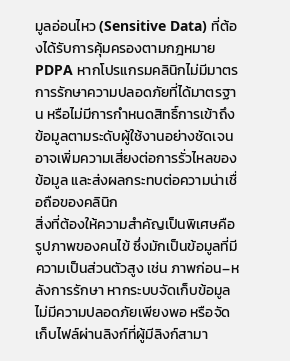มูลอ่อนไหว (Sensitive Data) ที่ต้องได้รับการคุ้มครองตามกฎหมาย PDPA หากโปรแกรมคลินิกไม่มีมาตรการรักษาความปลอดภัยที่ได้มาตรฐาน หรือไม่มีการกำหนดสิทธิ์การเข้าถึงข้อมูลตามระดับผู้ใช้งานอย่างชัดเจน อาจเพิ่มความเสี่ยงต่อการรั่วไหลของข้อมูล และส่งผลกระทบต่อความน่าเชื่อถือของคลินิก
สิ่งที่ต้องให้ความสำคัญเป็นพิเศษคือ รูปภาพของคนไข้ ซึ่งมักเป็นข้อมูลที่มีความเป็นส่วนตัวสูง เช่น ภาพก่อน–หลังการรักษา หากระบบจัดเก็บข้อมูลไม่มีความปลอดภัยเพียงพอ หรือจัดเก็บไฟล์ผ่านลิงก์ที่ผู้มีลิงก์สามา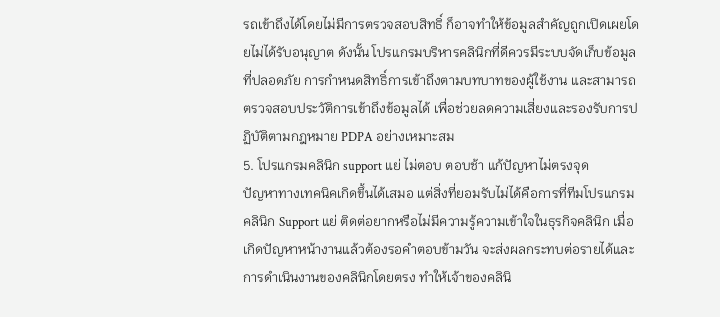รถเข้าถึงได้โดยไม่มีการตรวจสอบสิทธิ์ ก็อาจทำให้ข้อมูลสำคัญถูกเปิดเผยโดยไม่ได้รับอนุญาต ดังนั้น โปรแกรมบริหารคลินิกที่ดีควรมีระบบจัดเก็บข้อมูลที่ปลอดภัย การกำหนดสิทธิ์การเข้าถึงตามบทบาทของผู้ใช้งาน และสามารถตรวจสอบประวัติการเข้าถึงข้อมูลได้ เพื่อช่วยลดความเสี่ยงและรองรับการปฏิบัติตามกฎหมาย PDPA อย่างเหมาะสม
5. โปรแกรมคลินิก support แย่ ไม่ตอบ ตอบช้า แก้ปัญหาไม่ตรงจุด
ปัญหาทางเทคนิคเกิดขึ้นได้เสมอ แต่สิ่งที่ยอมรับไม่ได้คือการที่ทีมโปรแกรมคลินิก Support แย่ ติดต่อยากหรือไม่มีความรู้ความเข้าใจในธุรกิจคลินิก เมื่อเกิดปัญหาหน้างานแล้วต้องรอคำตอบข้ามวัน จะส่งผลกระทบต่อรายได้และการดำเนินงานของคลินิกโดยตรง ทำให้เจ้าของคลินิ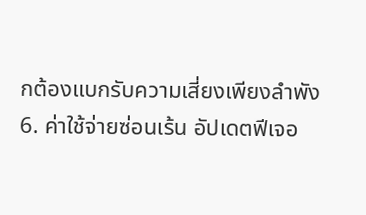กต้องแบกรับความเสี่ยงเพียงลำพัง
6. ค่าใช้จ่ายซ่อนเร้น อัปเดตฟีเจอ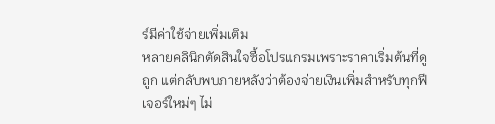ร์มีค่าใช้จ่ายเพิ่มเติม
หลายคลินิกตัดสินใจซื้อโปรแกรมเพราะราคาเริ่มต้นที่ดูถูก แต่กลับพบภายหลังว่าต้องจ่ายเงินเพิ่มสำหรับทุกฟีเจอร์ใหม่ๆ ไม่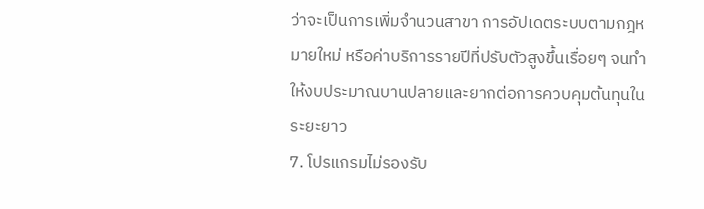ว่าจะเป็นการเพิ่มจำนวนสาขา การอัปเดตระบบตามกฎหมายใหม่ หรือค่าบริการรายปีที่ปรับตัวสูงขึ้นเรื่อยๆ จนทำให้งบประมาณบานปลายและยากต่อการควบคุมต้นทุนในระยะยาว
7. โปรแกรมไม่รองรับ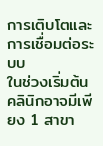การเติบโตและการเชื่อมต่อระบบ
ในช่วงเริ่มต้น คลินิกอาจมีเพียง 1 สาขา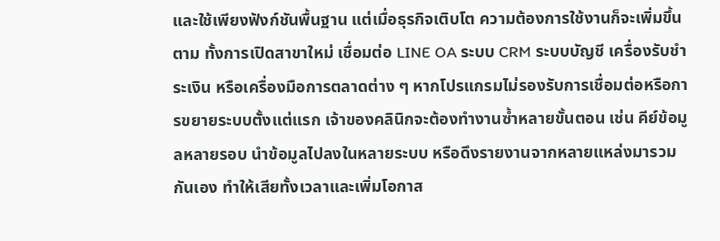และใช้เพียงฟังก์ชันพื้นฐาน แต่เมื่อธุรกิจเติบโต ความต้องการใช้งานก็จะเพิ่มขึ้นตาม ทั้งการเปิดสาขาใหม่ เชื่อมต่อ LINE OA ระบบ CRM ระบบบัญชี เครื่องรับชำระเงิน หรือเครื่องมือการตลาดต่าง ๆ หากโปรแกรมไม่รองรับการเชื่อมต่อหรือการขยายระบบตั้งแต่แรก เจ้าของคลินิกจะต้องทำงานซ้ำหลายขั้นตอน เช่น คีย์ข้อมูลหลายรอบ นำข้อมูลไปลงในหลายระบบ หรือดึงรายงานจากหลายแหล่งมารวมกันเอง ทำให้เสียทั้งเวลาและเพิ่มโอกาส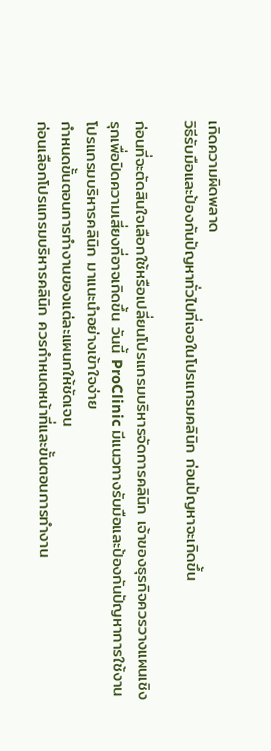เกิดความผิดพลาด
วิธีรับมือและป้องกันปัญหาทั่วไปที่เจอในโปรแกรมคลินิก ก่อนปัญหาจะเกิดขึ้น

ก่อนที่จะตัดสินใจเลือกใช้หรือเปลี่ยนโปรแกรมบริหารจัดการคลินิก เจ้าของธุรกิจควรวางแผนเชิงรุกเพื่อปิดความเสี่ยงที่อาจเกิดขึ้น วันนี้ ProClinic มีแนวทางรับมือและป้องกันปัญหาการใช้งานโปรแกรมบริหารคลินิก มาแนะนำอย่างเข้าใจง่าย
กำหนดขั้นตอนการทำงานของแต่ละแผนกให้ชัดเจน
ก่อนเลือกโปรแกรมบริหารคลินิก ควรกำหนดหน้าที่และขั้นตอนการทำงาน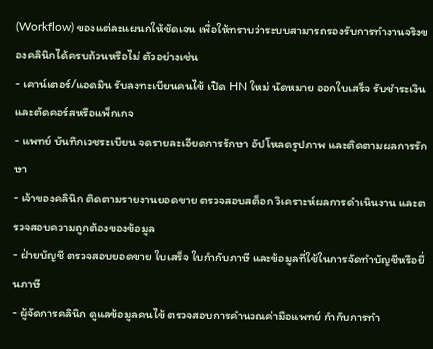(Workflow) ของแต่ละแผนกให้ชัดเจน เพื่อให้ทราบว่าระบบสามารถรองรับการทำงานจริงของคลินิกได้ครบถ้วนหรือไม่ ตัวอย่างเช่น
- เคาน์เตอร์/แอดมิน รับลงทะเบียนคนไข้ เปิด HN ใหม่ นัดหมาย ออกใบเสร็จ รับชำระเงิน และตัดคอร์สหรือแพ็กเกจ
- แพทย์ บันทึกเวชระเบียน จดรายละเอียดการรักษา อัปโหลดรูปภาพ และติดตามผลการรักษา
- เจ้าของคลินิก ติดตามรายงานยอดขาย ตรวจสอบสต็อก วิเคราะห์ผลการดำเนินงาน และตรวจสอบความถูกต้องของข้อมูล
- ฝ่ายบัญชี ตรวจสอบยอดขาย ใบเสร็จ ใบกำกับภาษี และข้อมูลที่ใช้ในการจัดทำบัญชีหรือยื่นภาษี
- ผู้จัดการคลินิก ดูแลข้อมูลคนไข้ ตรวจสอบการคำนวณค่ามือแพทย์ กำกับการทำ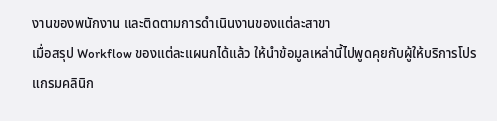งานของพนักงาน และติดตามการดำเนินงานของแต่ละสาขา
เมื่อสรุป Workflow ของแต่ละแผนกได้แล้ว ให้นำข้อมูลเหล่านี้ไปพูดคุยกับผู้ให้บริการโปรแกรมคลินิก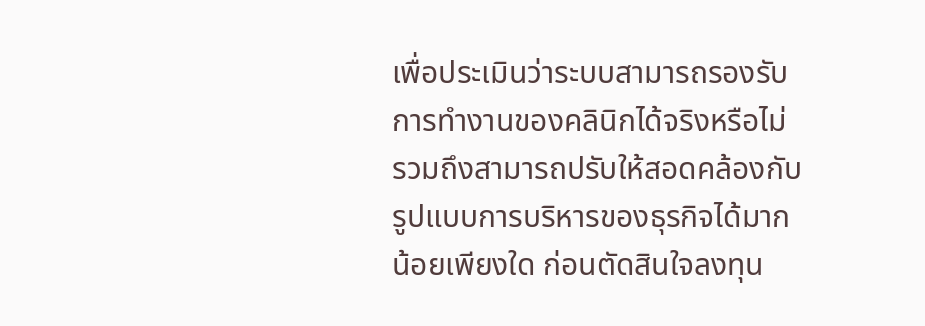เพื่อประเมินว่าระบบสามารถรองรับการทำงานของคลินิกได้จริงหรือไม่ รวมถึงสามารถปรับให้สอดคล้องกับรูปแบบการบริหารของธุรกิจได้มากน้อยเพียงใด ก่อนตัดสินใจลงทุน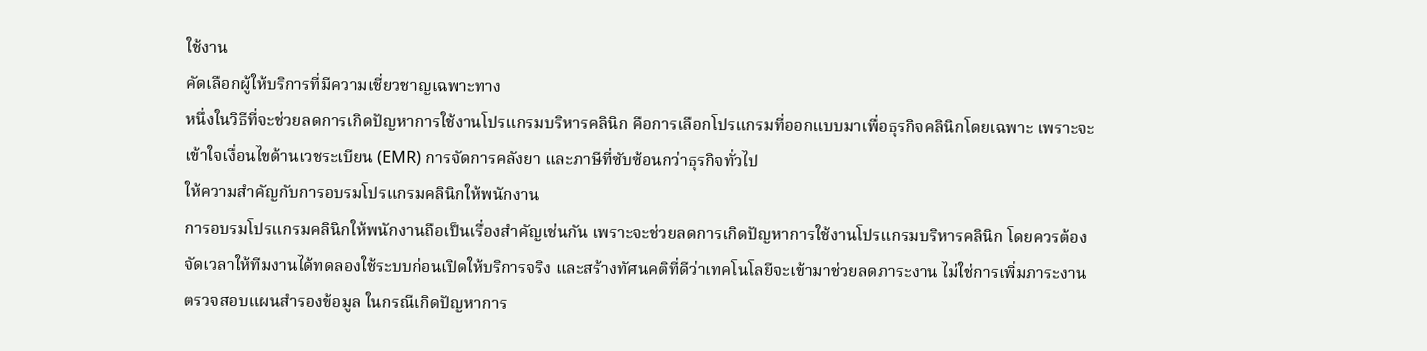ใช้งาน
คัดเลือกผู้ให้บริการที่มีความเชี่ยวชาญเฉพาะทาง
หนึ่งในวิธีที่จะช่วยลดการเกิดปัญหาการใช้งานโปรแกรมบริหารคลินิก คือการเลือกโปรแกรมที่ออกแบบมาเพื่อธุรกิจคลินิกโดยเฉพาะ เพราะจะเข้าใจเงื่อนไขด้านเวชระเบียน (EMR) การจัดการคลังยา และภาษีที่ซับซ้อนกว่าธุรกิจทั่วไป
ให้ความสำคัญกับการอบรมโปรแกรมคลินิกให้พนักงาน
การอบรมโปรแกรมคลินิกให้พนักงานถือเป็นเรื่องสำคัญเช่นกัน เพราะจะช่วยลดการเกิดปัญหาการใช้งานโปรแกรมบริหารคลินิก โดยควรต้องจัดเวลาให้ทีมงานได้ทดลองใช้ระบบก่อนเปิดให้บริการจริง และสร้างทัศนคติที่ดีว่าเทคโนโลยีจะเข้ามาช่วยลดภาระงาน ไม่ใช่การเพิ่มภาระงาน
ตรวจสอบแผนสำรองข้อมูล ในกรณีเกิดปัญหาการ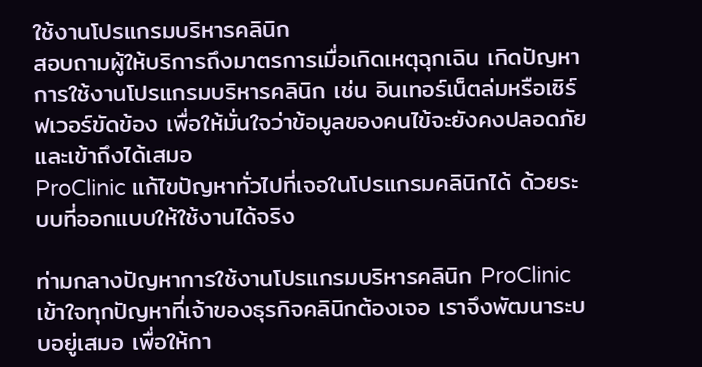ใช้งานโปรแกรมบริหารคลินิก
สอบถามผู้ให้บริการถึงมาตรการเมื่อเกิดเหตุฉุกเฉิน เกิดปัญหาการใช้งานโปรแกรมบริหารคลินิก เช่น อินเทอร์เน็ตล่มหรือเซิร์ฟเวอร์ขัดข้อง เพื่อให้มั่นใจว่าข้อมูลของคนไข้จะยังคงปลอดภัยและเข้าถึงได้เสมอ
ProClinic แก้ไขปัญหาทั่วไปที่เจอในโปรแกรมคลินิกได้ ด้วยระบบที่ออกแบบให้ใช้งานได้จริง

ท่ามกลางปัญหาการใช้งานโปรแกรมบริหารคลินิก ProClinic เข้าใจทุกปัญหาที่เจ้าของธุรกิจคลินิกต้องเจอ เราจึงพัฒนาระบบอยู่เสมอ เพื่อให้กา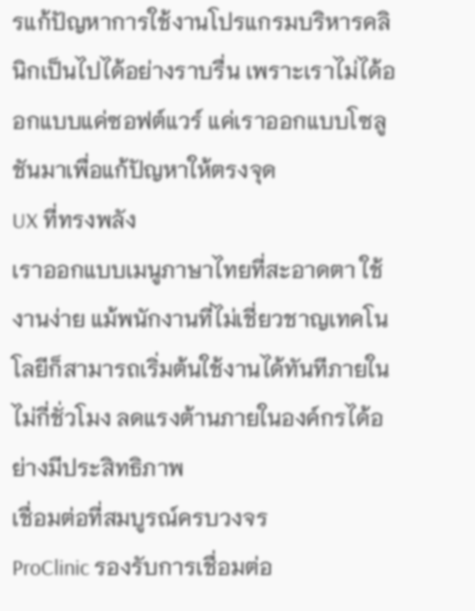รแก้ปัญหาการใช้งานโปรแกรมบริหารคลินิกเป็นไปได้อย่างราบรื่น เพราะเราไม่ได้ออกแบบแค่ซอฟต์แวร์ แค่เราออกแบบโซลูชันมาเพื่อแก้ปัญหาให้ตรงจุด
UX ที่ทรงพลัง
เราออกแบบเมนูภาษาไทยที่สะอาดตา ใช้งานง่าย แม้พนักงานที่ไม่เชี่ยวชาญเทคโนโลยีก็สามารถเริ่มต้นใช้งานได้ทันทีภายในไม่กี่ชั่วโมง ลดแรงต้านภายในองค์กรได้อย่างมีประสิทธิภาพ
เชื่อมต่อที่สมบูรณ์ครบวงจร
ProClinic รองรับการเชื่อมต่อ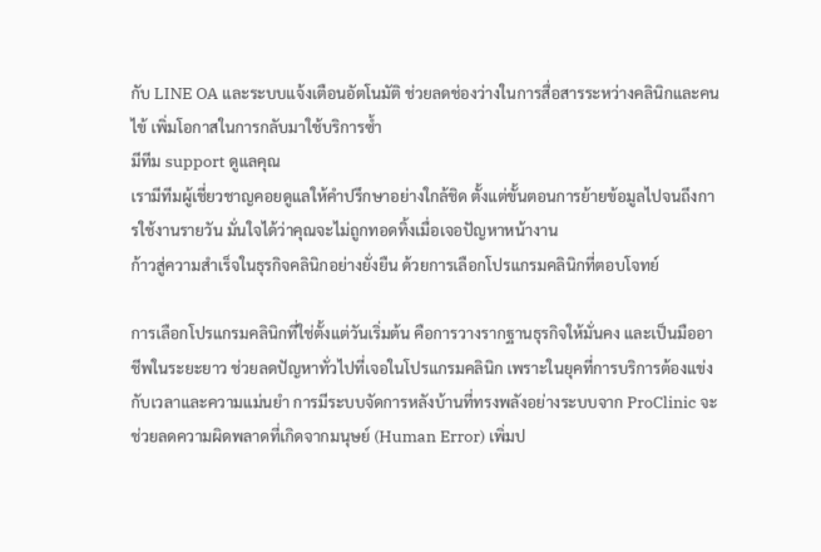กับ LINE OA และระบบแจ้งเตือนอัตโนมัติ ช่วยลดช่องว่างในการสื่อสารระหว่างคลินิกและคนไข้ เพิ่มโอกาสในการกลับมาใช้บริการซ้ำ
มีทีม support ดูแลคุณ
เรามีทีมผู้เชี่ยวชาญคอยดูแลให้คำปรึกษาอย่างใกล้ชิด ตั้งแต่ขั้นตอนการย้ายข้อมูลไปจนถึงการใช้งานรายวัน มั่นใจได้ว่าคุณจะไม่ถูกทอดทิ้งเมื่อเจอปัญหาหน้างาน
ก้าวสู่ความสำเร็จในธุรกิจคลินิกอย่างยั่งยืน ด้วยการเลือกโปรแกรมคลินิกที่ตอบโจทย์

การเลือกโปรแกรมคลินิกที่ใช่ตั้งแต่วันเริ่มต้น คือการวางรากฐานธุรกิจให้มั่นคง และเป็นมืออาชีพในระยะยาว ช่วยลดปัญหาทั่วไปที่เจอในโปรแกรมคลินิก เพราะในยุคที่การบริการต้องแข่งกับเวลาและความแม่นยำ การมีระบบจัดการหลังบ้านที่ทรงพลังอย่างระบบจาก ProClinic จะช่วยลดความผิดพลาดที่เกิดจากมนุษย์ (Human Error) เพิ่มป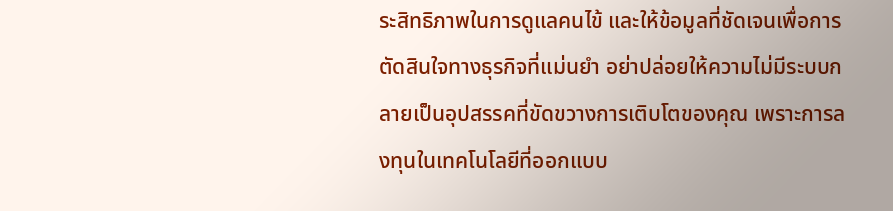ระสิทธิภาพในการดูแลคนไข้ และให้ข้อมูลที่ชัดเจนเพื่อการตัดสินใจทางธุรกิจที่แม่นยำ อย่าปล่อยให้ความไม่มีระบบกลายเป็นอุปสรรคที่ขัดขวางการเติบโตของคุณ เพราะการลงทุนในเทคโนโลยีที่ออกแบบ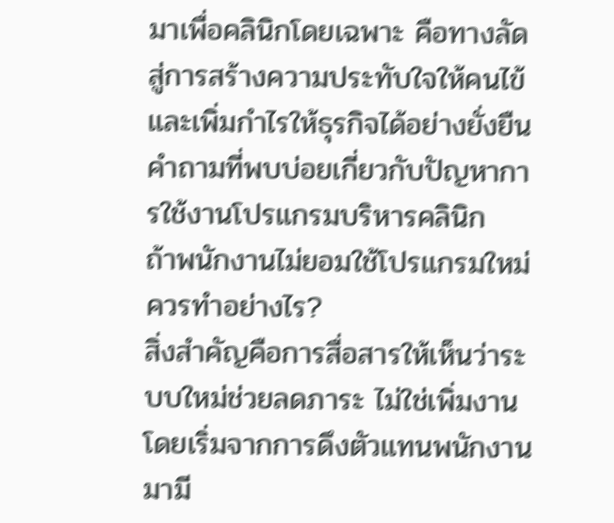มาเพื่อคลินิกโดยเฉพาะ คือทางลัดสู่การสร้างความประทับใจให้คนไข้และเพิ่มกำไรให้ธุรกิจได้อย่างยั่งยืน
คำถามที่พบบ่อยเกี่ยวกับปัญหาการใช้งานโปรแกรมบริหารคลินิก
ถ้าพนักงานไม่ยอมใช้โปรแกรมใหม่ควรทำอย่างไร?
สิ่งสำคัญคือการสื่อสารให้เห็นว่าระบบใหม่ช่วยลดภาระ ไม่ใช่เพิ่มงาน โดยเริ่มจากการดึงตัวแทนพนักงานมามี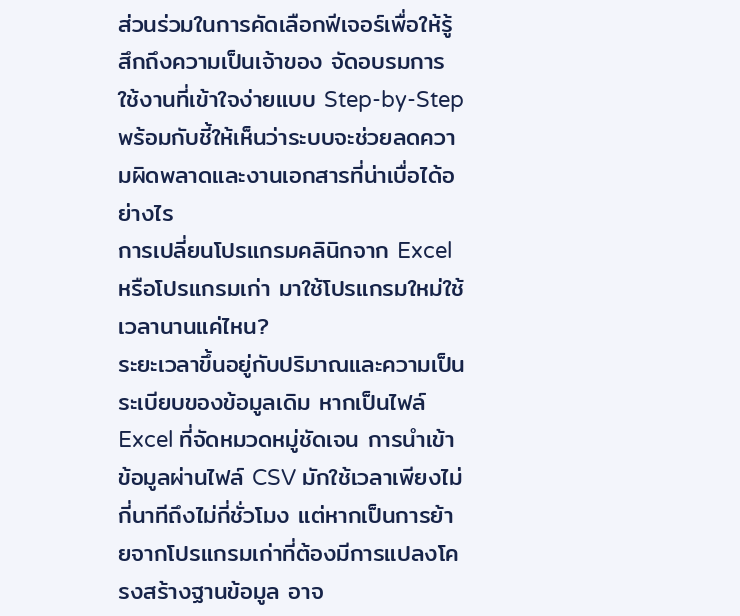ส่วนร่วมในการคัดเลือกฟีเจอร์เพื่อให้รู้สึกถึงความเป็นเจ้าของ จัดอบรมการใช้งานที่เข้าใจง่ายแบบ Step-by-Step พร้อมกับชี้ให้เห็นว่าระบบจะช่วยลดความผิดพลาดและงานเอกสารที่น่าเบื่อได้อย่างไร
การเปลี่ยนโปรแกรมคลินิกจาก Excel หรือโปรแกรมเก่า มาใช้โปรแกรมใหม่ใช้เวลานานแค่ไหน?
ระยะเวลาขึ้นอยู่กับปริมาณและความเป็นระเบียบของข้อมูลเดิม หากเป็นไฟล์ Excel ที่จัดหมวดหมู่ชัดเจน การนำเข้าข้อมูลผ่านไฟล์ CSV มักใช้เวลาเพียงไม่กี่นาทีถึงไม่กี่ชั่วโมง แต่หากเป็นการย้ายจากโปรแกรมเก่าที่ต้องมีการแปลงโครงสร้างฐานข้อมูล อาจ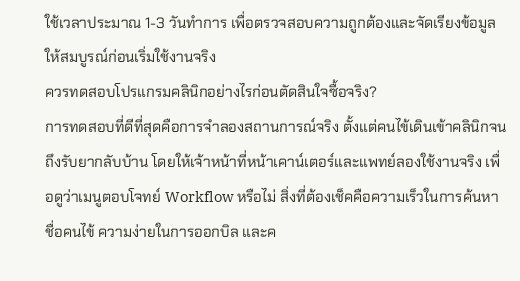ใช้เวลาประมาณ 1-3 วันทำการ เพื่อตรวจสอบความถูกต้องและจัดเรียงข้อมูลให้สมบูรณ์ก่อนเริ่มใช้งานจริง
ควรทดสอบโปรแกรมคลินิกอย่างไรก่อนตัดสินใจซื้อจริง?
การทดสอบที่ดีที่สุดคือการจำลองสถานการณ์จริง ตั้งแต่คนไข้เดินเข้าคลินิกจนถึงรับยากลับบ้าน โดยให้เจ้าหน้าที่หน้าเคาน์เตอร์และแพทย์ลองใช้งานจริง เพื่อดูว่าเมนูตอบโจทย์ Workflow หรือไม่ สิ่งที่ต้องเช็คคือความเร็วในการค้นหาชื่อคนไข้ ความง่ายในการออกบิล และค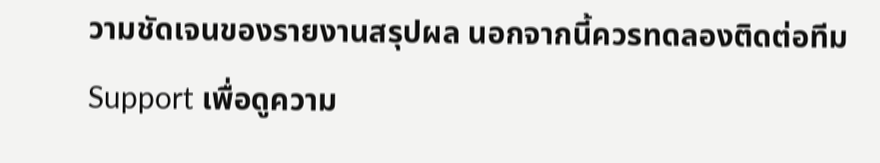วามชัดเจนของรายงานสรุปผล นอกจากนี้ควรทดลองติดต่อทีม Support เพื่อดูความ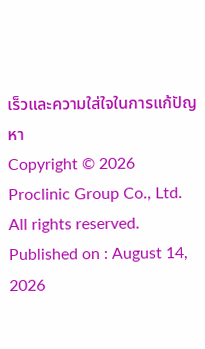เร็วและความใส่ใจในการแก้ปัญหา
Copyright © 2026 Proclinic Group Co., Ltd. All rights reserved.
Published on : August 14, 2026